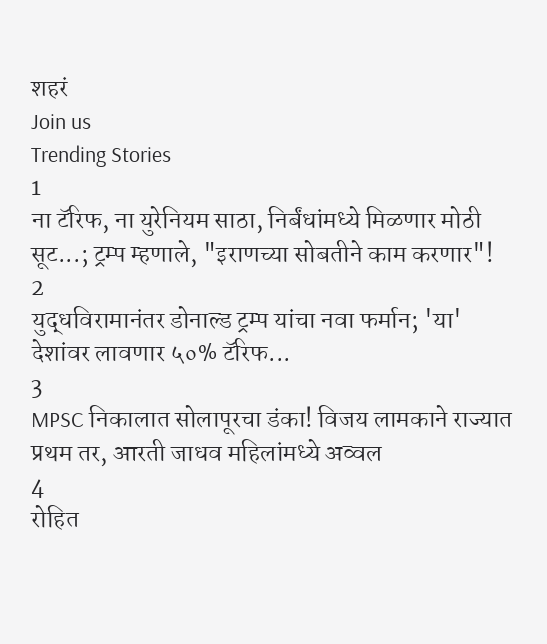शहरं
Join us
Trending Stories
1
ना टॅरिफ, ना युरेनियम साठा, निर्बंधांमध्ये मिळणार मोठी सूट...; ट्रम्प म्हणाले, "इराणच्या सोबतीने काम करणार"!
2
युद्धविरामानंतर डोनाल्ड ट्रम्प यांचा नवा फर्मान; 'या' देशांवर लावणार ५०% टॅरिफ...
3
MPSC निकालात सोलापूरचा डंका! विजय लामकाने राज्यात प्रथम तर, आरती जाधव महिलांमध्ये अव्वल
4
रोहित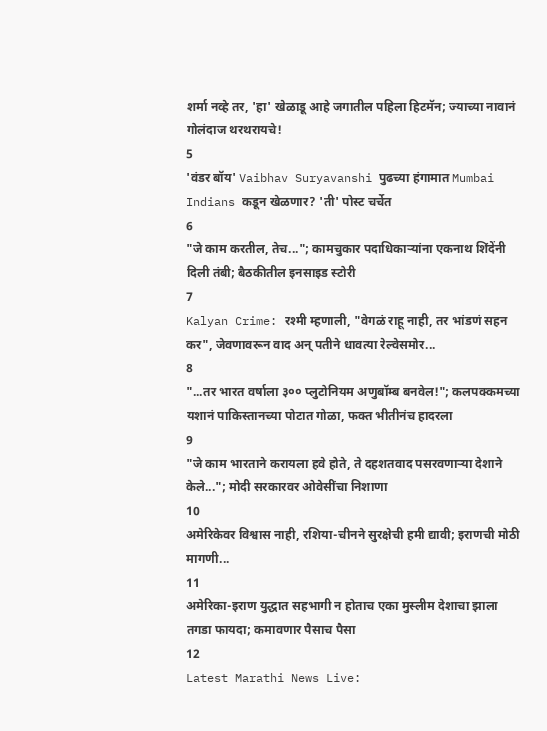शर्मा नव्हे तर, 'हा' खेळाडू आहे जगातील पहिला हिटमॅन; ज्याच्या नावानं गोलंदाज थरथरायचे!
5
'वंडर बॉय' Vaibhav Suryavanshi पुढच्या हंगामात Mumbai Indians कडून खेळणार? 'ती' पोस्ट चर्चेत
6
"जे काम करतील, तेच..."; कामचुकार पदाधिकाऱ्यांना एकनाथ शिंदेंनी दिली तंबी; बैठकीतील इनसाइड स्टोरी
7
Kalyan Crime: रश्मी म्हणाली, "वेगळं राहू नाही, तर भांडणं सहन कर", जेवणावरून वाद अन् पतीने धावत्या रेल्वेसमोर...
8
"...तर भारत वर्षाला ३०० प्लुटोनियम अणुबॉम्ब बनवेल!"; कलपक्कमच्या यशानं पाकिस्तानच्या पोटात गोळा, फक्त भीतीनंच हादरला
9
"जे काम भारताने करायला हवे होते, ते दहशतवाद पसरवणाऱ्या देशाने केले..."; मोदी सरकारवर ओवेसींचा निशाणा
10
अमेरिकेवर विश्वास नाही, रशिया-चीनने सुरक्षेची हमी द्यावी; इराणची मोठी मागणी...
11
अमेरिका-इराण युद्धात सहभागी न होताच एका मुस्लीम देशाचा झाला तगडा फायदा; कमावणार पैसाच पैसा
12
Latest Marathi News Live: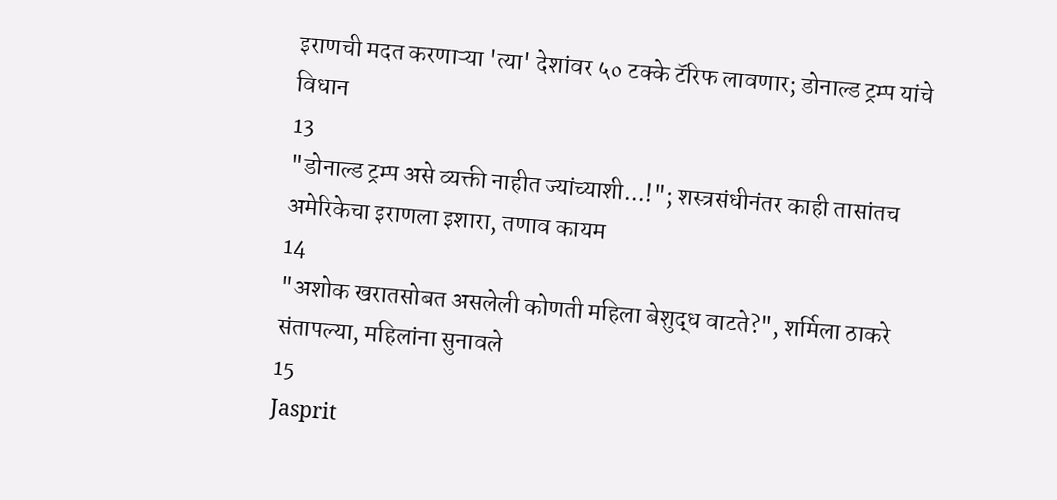इराणची मदत करणाऱ्या 'त्या' देशांवर ५० टक्के टॅरिफ लावणार; डोनाल्ड ट्रम्प यांचे विधान
13
"डोनाल्ड ट्रम्प असे व्यक्ती नाहीत ज्यांच्याशी...!"; शस्त्रसंधीनंतर काही तासांतच अमेरिकेचा इराणला इशारा, तणाव कायम
14
"अशोक खरातसोबत असलेली कोणती महिला बेशुद्ध वाटते?", शर्मिला ठाकरे संतापल्या, महिलांना सुनावले
15
Jasprit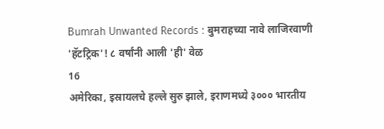Bumrah Unwanted Records : बुमराहच्या नावे लाजिरवाणी 'हॅटट्रिक'! ८ वर्षांनी आली 'ही' वेळ
16
अमेरिका, इस्रायलचे हल्ले सुरु झाले, इराणमध्ये ३००० भारतीय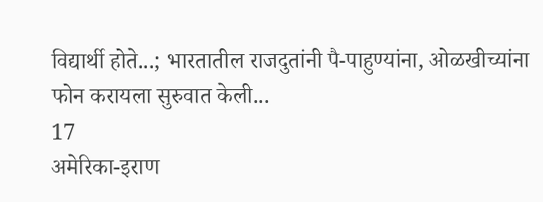विद्यार्थी होते...; भारतातील राजदुतांनी पै-पाहुण्यांना, ओळखीच्यांना फोन करायला सुरुवात केली...
17
अमेरिका-इराण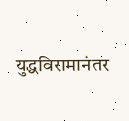युद्धविरामानंतर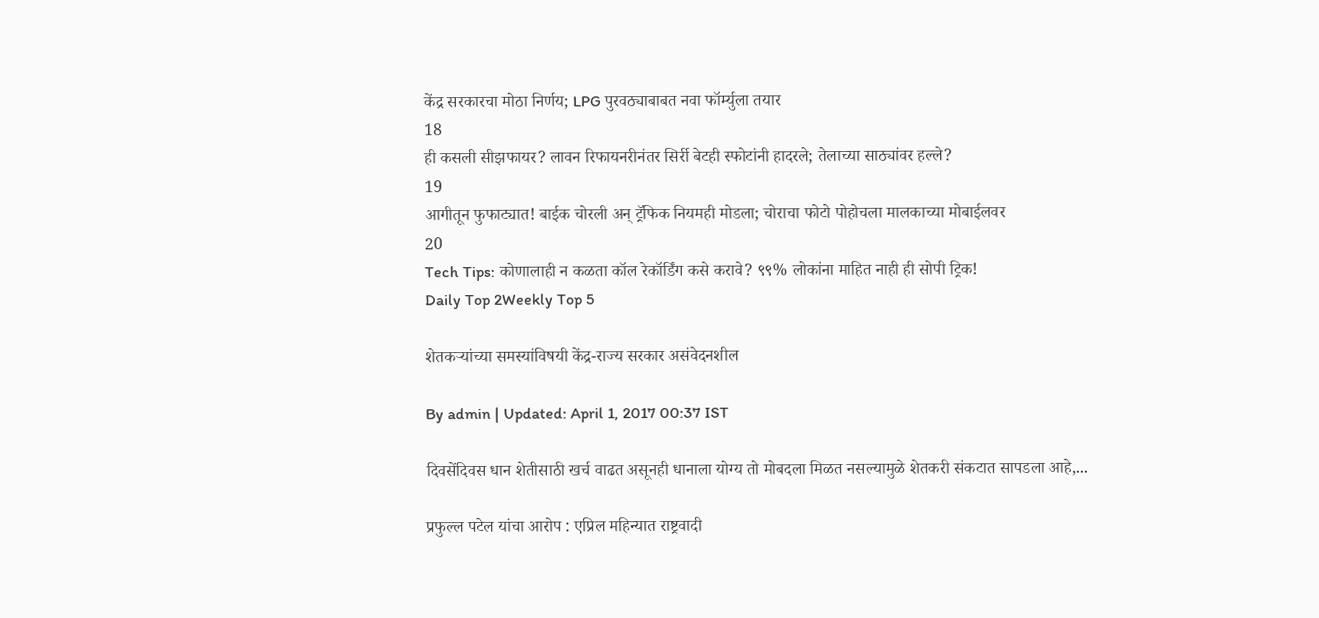केंद्र सरकारचा मोठा निर्णय; LPG पुरवठ्याबाबत नवा फॉर्म्युला तयार
18
ही कसली सीझफायर? लावन रिफायनरीनंतर सिर्री बेटही स्फोटांनी हादरले; तेलाच्या साठ्यांवर हल्ले?
19
आगीतून फुफाट्यात! बाईक चोरली अन् ट्रॅफिक नियमही मोडला; चोराचा फोटो पोहोचला मालकाच्या मोबाईलवर
20
Tech Tips: कोणालाही न कळता कॉल रेकॉर्डिंग कसे करावे? ९९% लोकांना माहित नाही ही सोपी ट्रिक!
Daily Top 2Weekly Top 5

शेतकऱ्यांच्या समस्यांविषयी केंद्र-राज्य सरकार असंवेदनशील

By admin | Updated: April 1, 2017 00:37 IST

दिवसेंदिवस धान शेतीसाठी खर्च वाढत असूनही धानाला योग्य तो मोबदला मिळत नसल्यामुळे शेतकरी संकटात सापडला आहे,...

प्रफुल्ल पटेल यांचा आरोप : एप्रिल महिन्यात राष्ट्रवादी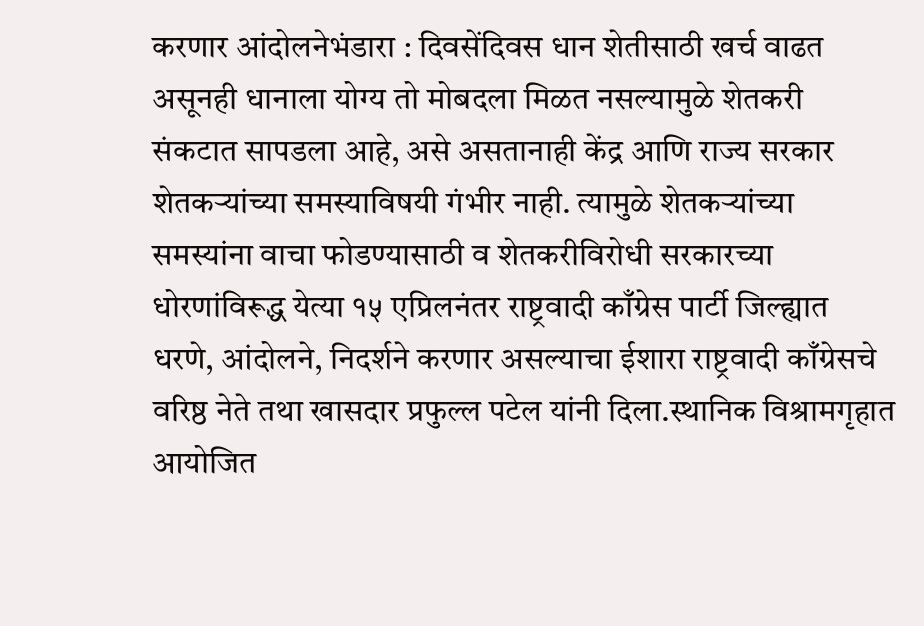करणार आंदोलनेभंडारा : दिवसेंदिवस धान शेतीसाठी खर्च वाढत असूनही धानाला योग्य तो मोबदला मिळत नसल्यामुळे शेतकरी संकटात सापडला आहे, असे असतानाही केंद्र आणि राज्य सरकार शेतकऱ्यांच्या समस्याविषयी गंभीर नाही. त्यामुळे शेतकऱ्यांच्या समस्यांना वाचा फोडण्यासाठी व शेतकरीविरोधी सरकारच्या धोरणांविरूद्ध येत्या १५ एप्रिलनंतर राष्ट्रवादी काँग्रेस पार्टी जिल्ह्यात धरणे, आंदोलने, निदर्शने करणार असल्याचा ईशारा राष्ट्रवादी काँग्रेसचे वरिष्ठ नेते तथा खासदार प्रफुल्ल पटेल यांनी दिला.स्थानिक विश्रामगृहात आयोजित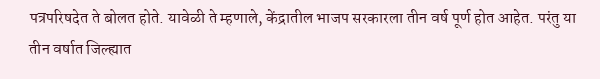पत्रपरिषदेत ते बोलत होते. यावेळी ते म्हणाले, केंद्रातील भाजप सरकारला तीन वर्ष पूर्ण होत आहेत. परंतु या तीन वर्षात जिल्ह्यात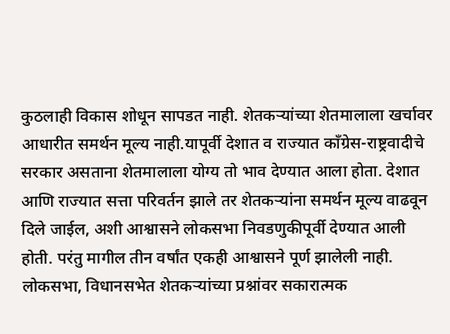कुठलाही विकास शोधून सापडत नाही. शेतकऱ्यांच्या शेतमालाला खर्चावर आधारीत समर्थन मूल्य नाही.यापूर्वी देशात व राज्यात काँग्रेस-राष्ट्रवादीचे सरकार असताना शेतमालाला योग्य तो भाव देण्यात आला होता. देशात आणि राज्यात सत्ता परिवर्तन झाले तर शेतकऱ्यांना समर्थन मूल्य वाढवून दिले जाईल, अशी आश्वासने लोकसभा निवडणुकीपूर्वी देण्यात आली होती. परंतु मागील तीन वर्षांत एकही आश्वासने पूर्ण झालेली नाही. लोकसभा, विधानसभेत शेतकऱ्यांच्या प्रश्नांवर सकारात्मक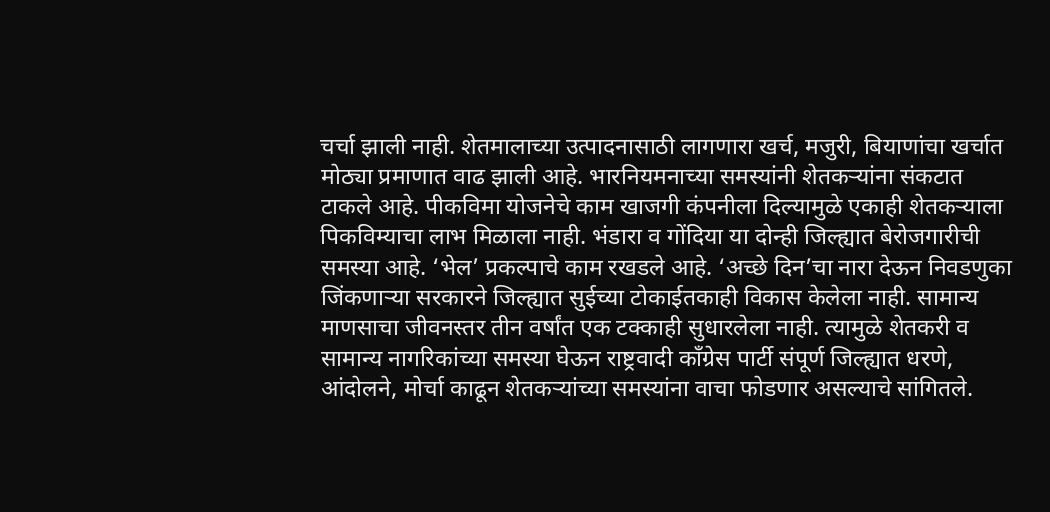चर्चा झाली नाही. शेतमालाच्या उत्पादनासाठी लागणारा खर्च, मजुरी, बियाणांचा खर्चात मोठ्या प्रमाणात वाढ झाली आहे. भारनियमनाच्या समस्यांनी शेतकऱ्यांना संकटात टाकले आहे. पीकविमा योजनेचे काम खाजगी कंपनीला दिल्यामुळे एकाही शेतकऱ्याला पिकविम्याचा लाभ मिळाला नाही. भंडारा व गोंदिया या दोन्ही जिल्ह्यात बेरोजगारीची समस्या आहे. ‘भेल’ प्रकल्पाचे काम रखडले आहे. ‘अच्छे दिन’चा नारा देऊन निवडणुका जिंकणाऱ्या सरकारने जिल्ह्यात सुईच्या टोकाईतकाही विकास केलेला नाही. सामान्य माणसाचा जीवनस्तर तीन वर्षांत एक टक्काही सुधारलेला नाही. त्यामुळे शेतकरी व सामान्य नागरिकांच्या समस्या घेऊन राष्ट्रवादी काँग्रेस पार्टी संपूर्ण जिल्ह्यात धरणे, आंदोलने, मोर्चा काढून शेतकऱ्यांच्या समस्यांना वाचा फोडणार असल्याचे सांगितले.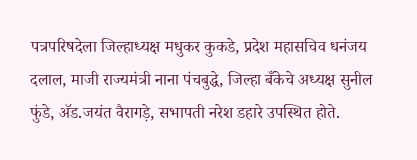पत्रपरिषदेला जिल्हाध्यक्ष मधुकर कुकडे, प्रदेश महासचिव धनंजय दलाल, माजी राज्यमंत्री नाना पंचबुद्धे, जिल्हा बँकेचे अध्यक्ष सुनील फुंडे, अ‍ॅड.जयंत वैरागड़े, सभापती नरेश डहारे उपस्थित होते.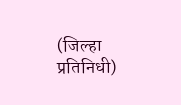(जिल्हा प्रतिनिधी)